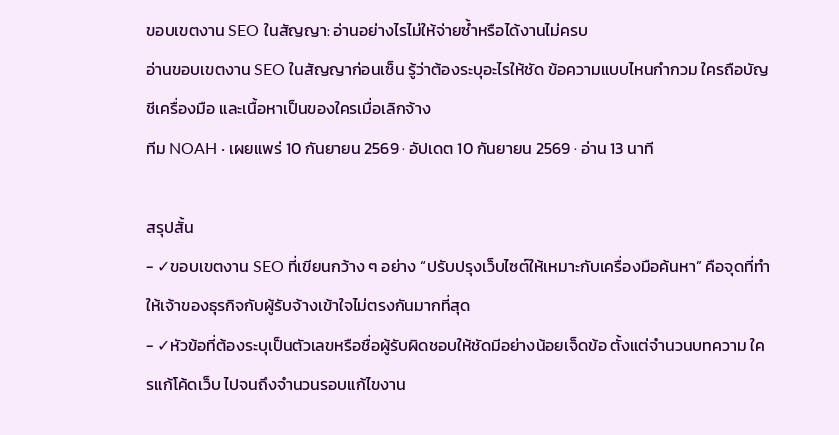ขอบเขตงาน SEO ในสัญญา: อ่านอย่างไรไม่ให้จ่ายซ้ำหรือได้งานไม่ครบ
อ่านขอบเขตงาน SEO ในสัญญาก่อนเซ็น รู้ว่าต้องระบุอะไรให้ชัด ข้อความแบบไหนกำกวม ใครถือบัญชีเครื่องมือ และเนื้อหาเป็นของใครเมื่อเลิกจ้าง
ทีม NOAH · เผยแพร่ 10 กันยายน 2569 · อัปเดต 10 กันยายน 2569 · อ่าน 13 นาที

สรุปสั้น
- ✓ขอบเขตงาน SEO ที่เขียนกว้าง ๆ อย่าง “ปรับปรุงเว็บไซต์ให้เหมาะกับเครื่องมือค้นหา” คือจุดที่ทำให้เจ้าของธุรกิจกับผู้รับจ้างเข้าใจไม่ตรงกันมากที่สุด
- ✓หัวข้อที่ต้องระบุเป็นตัวเลขหรือชื่อผู้รับผิดชอบให้ชัดมีอย่างน้อยเจ็ดข้อ ตั้งแต่จำนวนบทความ ใครแก้โค้ดเว็บ ไปจนถึงจำนวนรอบแก้ไขงาน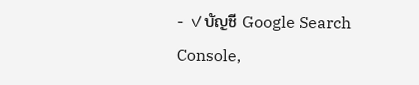- ✓บัญชี Google Search Console,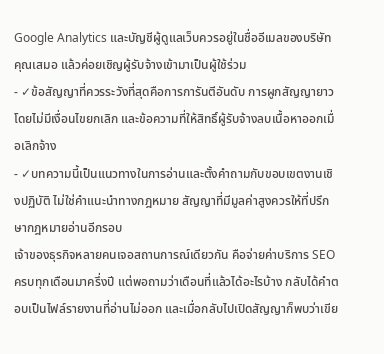Google Analytics และบัญชีผู้ดูแลเว็บควรอยู่ในชื่ออีเมลของบริษัทคุณเสมอ แล้วค่อยเชิญผู้รับจ้างเข้ามาเป็นผู้ใช้ร่วม
- ✓ข้อสัญญาที่ควรระวังที่สุดคือการการันตีอันดับ การผูกสัญญายาวโดยไม่มีเงื่อนไขยกเลิก และข้อความที่ให้สิทธิ์ผู้รับจ้างลบเนื้อหาออกเมื่อเลิกจ้าง
- ✓บทความนี้เป็นแนวทางในการอ่านและตั้งคำถามกับขอบเขตงานเชิงปฏิบัติ ไม่ใช่คำแนะนำทางกฎหมาย สัญญาที่มีมูลค่าสูงควรให้ที่ปรึกษากฎหมายอ่านอีกรอบ
เจ้าของธุรกิจหลายคนเจอสถานการณ์เดียวกัน คือจ่ายค่าบริการ SEO ครบทุกเดือนมาครึ่งปี แต่พอถามว่าเดือนที่แล้วได้อะไรบ้าง กลับได้คำตอบเป็นไฟล์รายงานที่อ่านไม่ออก และเมื่อกลับไปเปิดสัญญาก็พบว่าเขีย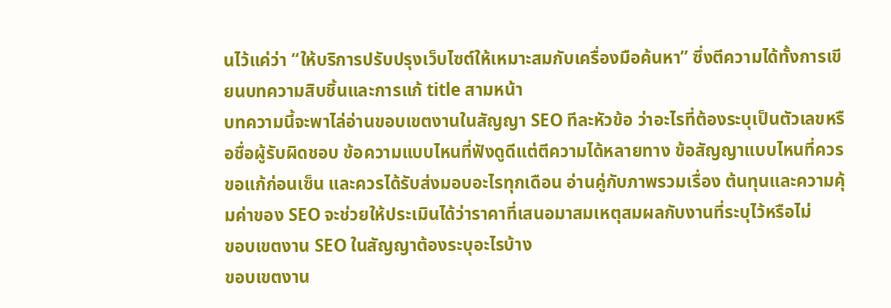นไว้แค่ว่า “ให้บริการปรับปรุงเว็บไซต์ให้เหมาะสมกับเครื่องมือค้นหา” ซึ่งตีความได้ทั้งการเขียนบทความสิบชิ้นและการแก้ title สามหน้า
บทความนี้จะพาไล่อ่านขอบเขตงานในสัญญา SEO ทีละหัวข้อ ว่าอะไรที่ต้องระบุเป็นตัวเลขหรือชื่อผู้รับผิดชอบ ข้อความแบบไหนที่ฟังดูดีแต่ตีความได้หลายทาง ข้อสัญญาแบบไหนที่ควรขอแก้ก่อนเซ็น และควรได้รับส่งมอบอะไรทุกเดือน อ่านคู่กับภาพรวมเรื่อง ต้นทุนและความคุ้มค่าของ SEO จะช่วยให้ประเมินได้ว่าราคาที่เสนอมาสมเหตุสมผลกับงานที่ระบุไว้หรือไม่
ขอบเขตงาน SEO ในสัญญาต้องระบุอะไรบ้าง
ขอบเขตงาน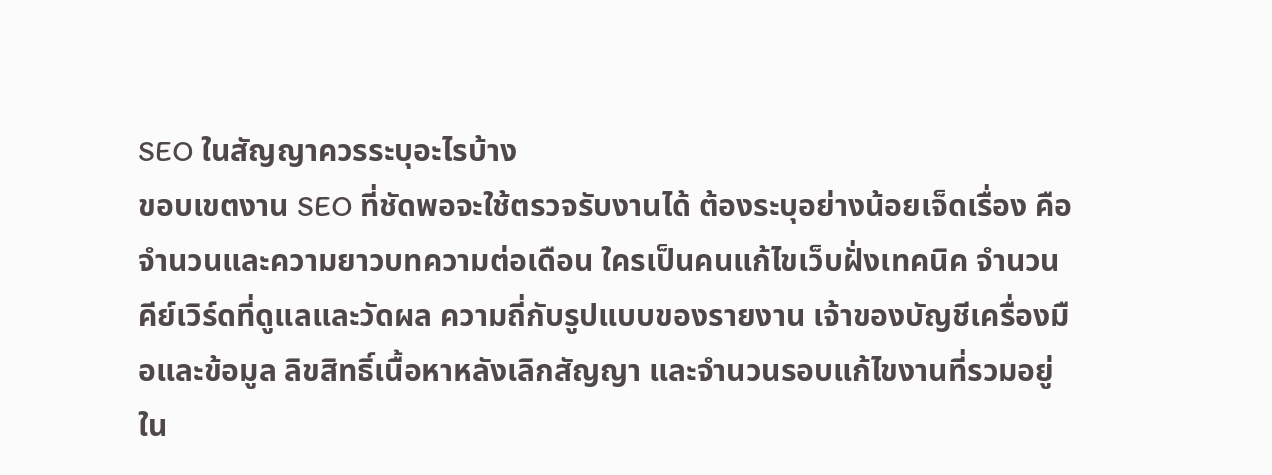SEO ในสัญญาควรระบุอะไรบ้าง
ขอบเขตงาน SEO ที่ชัดพอจะใช้ตรวจรับงานได้ ต้องระบุอย่างน้อยเจ็ดเรื่อง คือ จำนวนและความยาวบทความต่อเดือน ใครเป็นคนแก้ไขเว็บฝั่งเทคนิค จำนวนคีย์เวิร์ดที่ดูแลและวัดผล ความถี่กับรูปแบบของรายงาน เจ้าของบัญชีเครื่องมือและข้อมูล ลิขสิทธิ์เนื้อหาหลังเลิกสัญญา และจำนวนรอบแก้ไขงานที่รวมอยู่ใน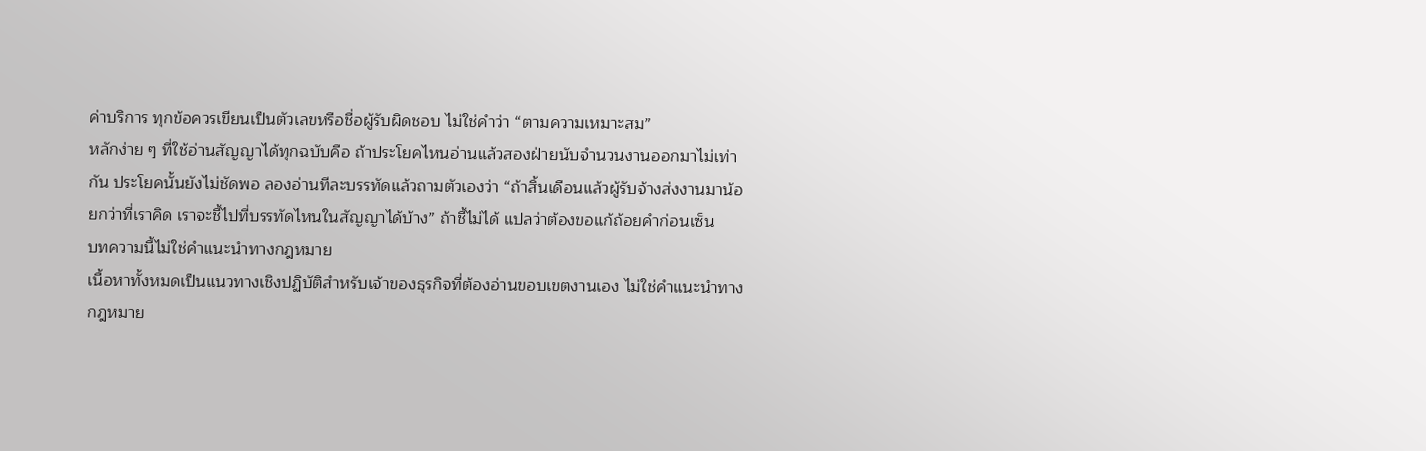ค่าบริการ ทุกข้อควรเขียนเป็นตัวเลขหรือชื่อผู้รับผิดชอบ ไม่ใช่คำว่า “ตามความเหมาะสม”
หลักง่าย ๆ ที่ใช้อ่านสัญญาได้ทุกฉบับคือ ถ้าประโยคไหนอ่านแล้วสองฝ่ายนับจำนวนงานออกมาไม่เท่ากัน ประโยคนั้นยังไม่ชัดพอ ลองอ่านทีละบรรทัดแล้วถามตัวเองว่า “ถ้าสิ้นเดือนแล้วผู้รับจ้างส่งงานมาน้อยกว่าที่เราคิด เราจะชี้ไปที่บรรทัดไหนในสัญญาได้บ้าง” ถ้าชี้ไม่ได้ แปลว่าต้องขอแก้ถ้อยคำก่อนเซ็น
บทความนี้ไม่ใช่คำแนะนำทางกฎหมาย
เนื้อหาทั้งหมดเป็นแนวทางเชิงปฏิบัติสำหรับเจ้าของธุรกิจที่ต้องอ่านขอบเขตงานเอง ไม่ใช่คำแนะนำทางกฎหมาย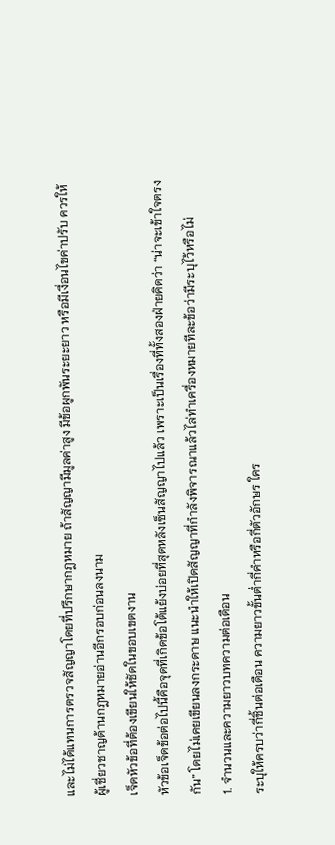และไม่ได้แทนการตรวจสัญญาโดยที่ปรึกษากฎหมาย ถ้าสัญญามีมูลค่าสูง มีข้อผูกพันระยะยาว หรือมีเงื่อนไขค่าปรับ ควรให้ผู้เชี่ยวชาญด้านกฎหมายอ่านอีกรอบก่อนลงนาม
เจ็ดหัวข้อที่ต้องเขียนให้ชัดในขอบเขตงาน
หัวข้อเจ็ดข้อต่อไปนี้คือจุดที่เกิดข้อโต้แย้งบ่อยที่สุดหลังเซ็นสัญญาไปแล้ว เพราะเป็นเรื่องที่ทั้งสองฝ่ายคิดว่า “น่าจะเข้าใจตรงกัน” โดยไม่เคยเขียนลงกระดาษ แนะนำให้เปิดสัญญาที่กำลังพิจารณาแล้วไล่ทำเครื่องหมายทีละข้อว่ามีระบุไว้หรือไม่
1. จำนวนและความยาวบทความต่อเดือน
ระบุให้ครบว่ากี่ชิ้นต่อเดือน ความยาวขั้นต่ำกี่คำหรือกี่ตัวอักษร ใคร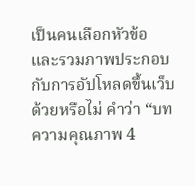เป็นคนเลือกหัวข้อ และรวมภาพประกอบกับการอัปโหลดขึ้นเว็บด้วยหรือไม่ คำว่า “บทความคุณภาพ 4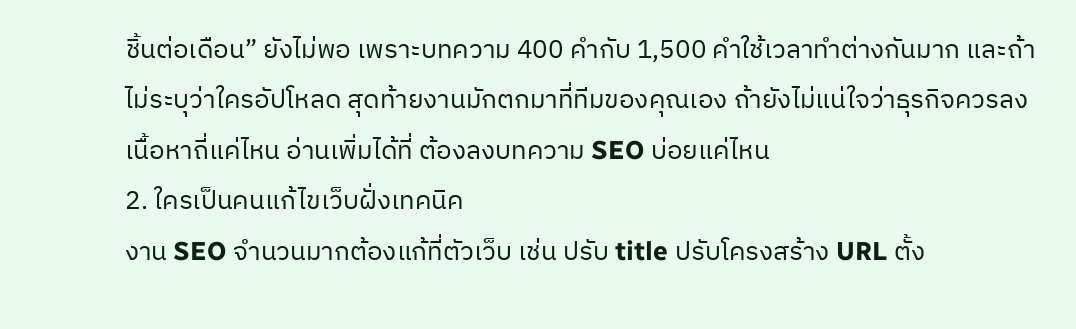ชิ้นต่อเดือน” ยังไม่พอ เพราะบทความ 400 คำกับ 1,500 คำใช้เวลาทำต่างกันมาก และถ้าไม่ระบุว่าใครอัปโหลด สุดท้ายงานมักตกมาที่ทีมของคุณเอง ถ้ายังไม่แน่ใจว่าธุรกิจควรลงเนื้อหาถี่แค่ไหน อ่านเพิ่มได้ที่ ต้องลงบทความ SEO บ่อยแค่ไหน
2. ใครเป็นคนแก้ไขเว็บฝั่งเทคนิค
งาน SEO จำนวนมากต้องแก้ที่ตัวเว็บ เช่น ปรับ title ปรับโครงสร้าง URL ตั้ง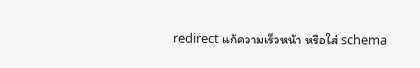redirect แก้ความเร็วหน้า หรือใส่ schema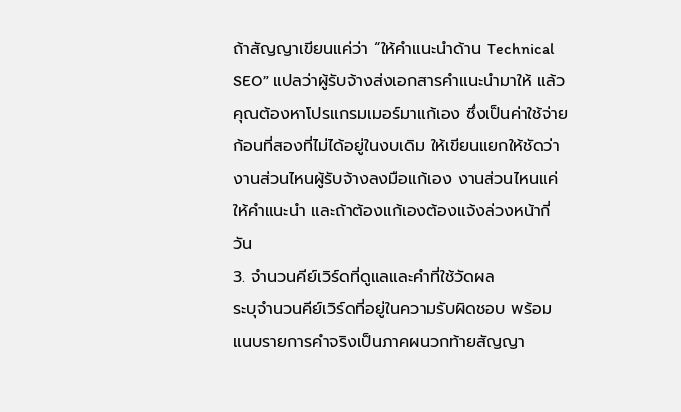ถ้าสัญญาเขียนแค่ว่า “ให้คำแนะนำด้าน Technical SEO” แปลว่าผู้รับจ้างส่งเอกสารคำแนะนำมาให้ แล้วคุณต้องหาโปรแกรมเมอร์มาแก้เอง ซึ่งเป็นค่าใช้จ่ายก้อนที่สองที่ไม่ได้อยู่ในงบเดิม ให้เขียนแยกให้ชัดว่างานส่วนไหนผู้รับจ้างลงมือแก้เอง งานส่วนไหนแค่ให้คำแนะนำ และถ้าต้องแก้เองต้องแจ้งล่วงหน้ากี่วัน
3. จำนวนคีย์เวิร์ดที่ดูแลและคำที่ใช้วัดผล
ระบุจำนวนคีย์เวิร์ดที่อยู่ในความรับผิดชอบ พร้อมแนบรายการคำจริงเป็นภาคผนวกท้ายสัญญา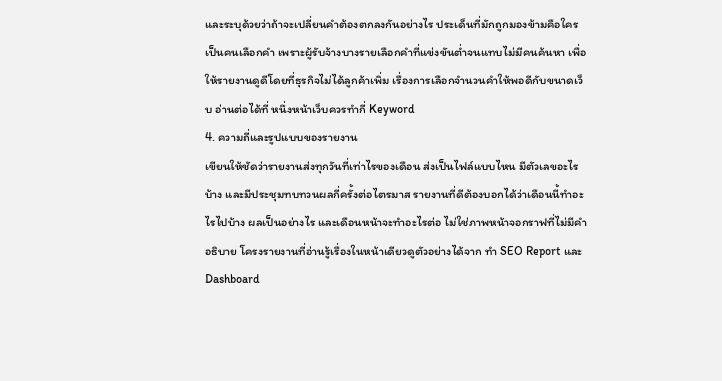และระบุด้วยว่าถ้าจะเปลี่ยนคำต้องตกลงกันอย่างไร ประเด็นที่มักถูกมองข้ามคือใครเป็นคนเลือกคำ เพราะผู้รับจ้างบางรายเลือกคำที่แข่งขันต่ำจนแทบไม่มีคนค้นหา เพื่อให้รายงานดูดีโดยที่ธุรกิจไม่ได้ลูกค้าเพิ่ม เรื่องการเลือกจำนวนคำให้พอดีกับขนาดเว็บ อ่านต่อได้ที่ หนึ่งหน้าเว็บควรทำกี่ Keyword
4. ความถี่และรูปแบบของรายงาน
เขียนให้ชัดว่ารายงานส่งทุกวันที่เท่าไรของเดือน ส่งเป็นไฟล์แบบไหน มีตัวเลขอะไรบ้าง และมีประชุมทบทวนผลกี่ครั้งต่อไตรมาส รายงานที่ดีต้องบอกได้ว่าเดือนนี้ทำอะไรไปบ้าง ผลเป็นอย่างไร และเดือนหน้าจะทำอะไรต่อ ไม่ใช่ภาพหน้าจอกราฟที่ไม่มีคำอธิบาย โครงรายงานที่อ่านรู้เรื่องในหน้าเดียวดูตัวอย่างได้จาก ทำ SEO Report และ Dashboard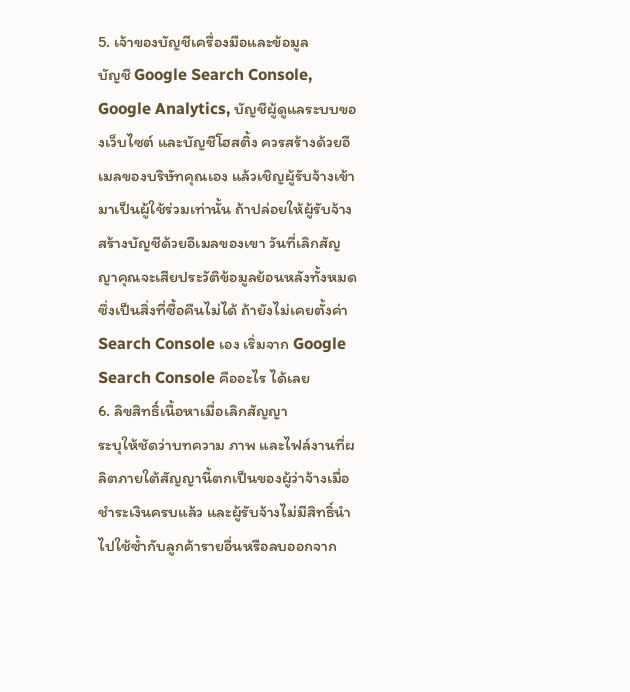5. เจ้าของบัญชีเครื่องมือและข้อมูล
บัญชี Google Search Console, Google Analytics, บัญชีผู้ดูแลระบบของเว็บไซต์ และบัญชีโฮสติ้ง ควรสร้างด้วยอีเมลของบริษัทคุณเอง แล้วเชิญผู้รับจ้างเข้ามาเป็นผู้ใช้ร่วมเท่านั้น ถ้าปล่อยให้ผู้รับจ้างสร้างบัญชีด้วยอีเมลของเขา วันที่เลิกสัญญาคุณจะเสียประวัติข้อมูลย้อนหลังทั้งหมด ซึ่งเป็นสิ่งที่ซื้อคืนไม่ได้ ถ้ายังไม่เคยตั้งค่า Search Console เอง เริ่มจาก Google Search Console คืออะไร ได้เลย
6. ลิขสิทธิ์เนื้อหาเมื่อเลิกสัญญา
ระบุให้ชัดว่าบทความ ภาพ และไฟล์งานที่ผลิตภายใต้สัญญานี้ตกเป็นของผู้ว่าจ้างเมื่อชำระเงินครบแล้ว และผู้รับจ้างไม่มีสิทธิ์นำไปใช้ซ้ำกับลูกค้ารายอื่นหรือลบออกจาก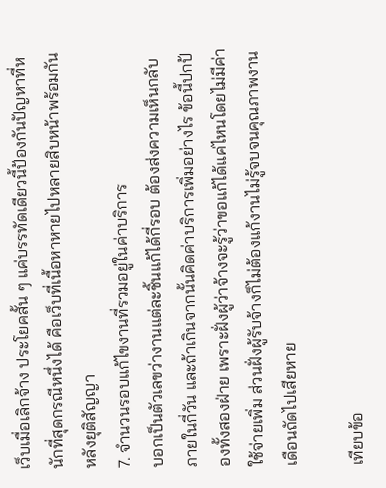เว็บเมื่อเลิกจ้าง ประโยคสั้น ๆ แค่บรรทัดเดียวนี้ป้องกันปัญหาที่หนักที่สุดกรณีหนึ่งได้ คือเว็บที่เนื้อหาหายไปหลายสิบหน้าพร้อมกันหลังยุติสัญญา
7. จำนวนรอบแก้ไขงานที่รวมอยู่ในค่าบริการ
บอกเป็นตัวเลขว่างานแต่ละชิ้นแก้ได้กี่รอบ ต้องส่งความเห็นกลับภายในกี่วัน และถ้าเกินจากนั้นคิดค่าบริการเพิ่มอย่างไร ข้อนี้ปกป้องทั้งสองฝ่าย เพราะฝั่งผู้ว่าจ้างจะรู้ว่าขอแก้ได้แค่ไหนโดยไม่มีค่าใช้จ่ายเพิ่ม ส่วนฝั่งผู้รับจ้างก็ไม่ต้องแก้งานไม่รู้จบจนคุณภาพงานเดือนถัดไปเสียหาย

เทียบข้อ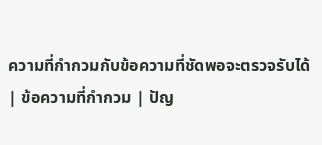ความที่กำกวมกับข้อความที่ชัดพอจะตรวจรับได้
| ข้อความที่กำกวม | ปัญ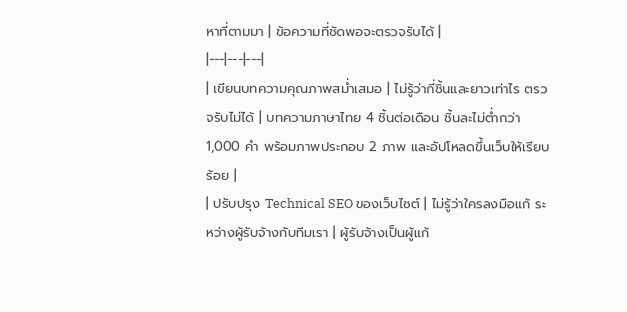หาที่ตามมา | ข้อความที่ชัดพอจะตรวจรับได้ |
|---|---|---|
| เขียนบทความคุณภาพสม่ำเสมอ | ไม่รู้ว่ากี่ชิ้นและยาวเท่าไร ตรวจรับไม่ได้ | บทความภาษาไทย 4 ชิ้นต่อเดือน ชิ้นละไม่ต่ำกว่า 1,000 คำ พร้อมภาพประกอบ 2 ภาพ และอัปโหลดขึ้นเว็บให้เรียบร้อย |
| ปรับปรุง Technical SEO ของเว็บไซต์ | ไม่รู้ว่าใครลงมือแก้ ระหว่างผู้รับจ้างกับทีมเรา | ผู้รับจ้างเป็นผู้แก้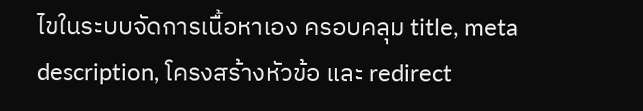ไขในระบบจัดการเนื้อหาเอง ครอบคลุม title, meta description, โครงสร้างหัวข้อ และ redirect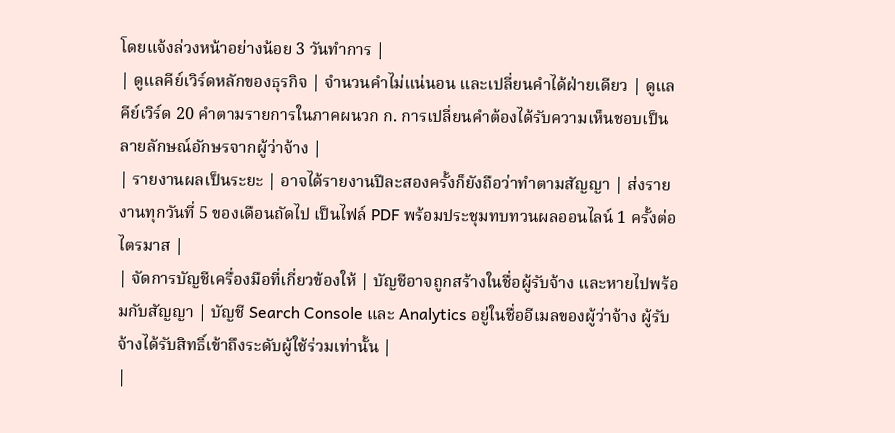โดยแจ้งล่วงหน้าอย่างน้อย 3 วันทำการ |
| ดูแลคีย์เวิร์ดหลักของธุรกิจ | จำนวนคำไม่แน่นอน และเปลี่ยนคำได้ฝ่ายเดียว | ดูแลคีย์เวิร์ด 20 คำตามรายการในภาคผนวก ก. การเปลี่ยนคำต้องได้รับความเห็นชอบเป็นลายลักษณ์อักษรจากผู้ว่าจ้าง |
| รายงานผลเป็นระยะ | อาจได้รายงานปีละสองครั้งก็ยังถือว่าทำตามสัญญา | ส่งรายงานทุกวันที่ 5 ของเดือนถัดไป เป็นไฟล์ PDF พร้อมประชุมทบทวนผลออนไลน์ 1 ครั้งต่อไตรมาส |
| จัดการบัญชีเครื่องมือที่เกี่ยวข้องให้ | บัญชีอาจถูกสร้างในชื่อผู้รับจ้าง และหายไปพร้อมกับสัญญา | บัญชี Search Console และ Analytics อยู่ในชื่ออีเมลของผู้ว่าจ้าง ผู้รับจ้างได้รับสิทธิ์เข้าถึงระดับผู้ใช้ร่วมเท่านั้น |
|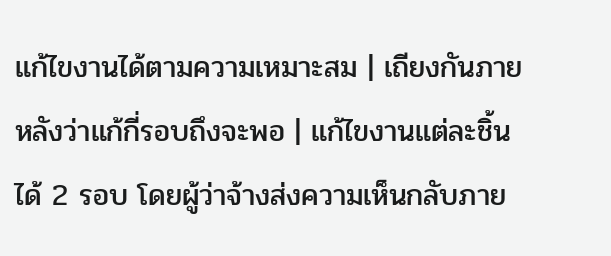แก้ไขงานได้ตามความเหมาะสม | เถียงกันภายหลังว่าแก้กี่รอบถึงจะพอ | แก้ไขงานแต่ละชิ้นได้ 2 รอบ โดยผู้ว่าจ้างส่งความเห็นกลับภาย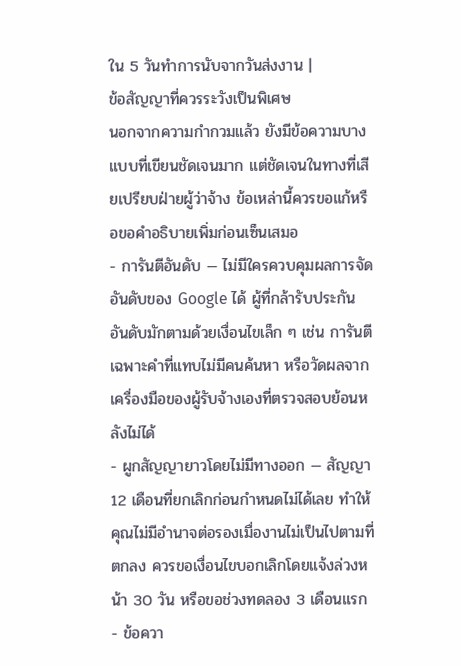ใน 5 วันทำการนับจากวันส่งงาน |
ข้อสัญญาที่ควรระวังเป็นพิเศษ
นอกจากความกำกวมแล้ว ยังมีข้อความบางแบบที่เขียนชัดเจนมาก แต่ชัดเจนในทางที่เสียเปรียบฝ่ายผู้ว่าจ้าง ข้อเหล่านี้ควรขอแก้หรือขอคำอธิบายเพิ่มก่อนเซ็นเสมอ
- การันตีอันดับ — ไม่มีใครควบคุมผลการจัดอันดับของ Google ได้ ผู้ที่กล้ารับประกันอันดับมักตามด้วยเงื่อนไขเล็ก ๆ เช่น การันตีเฉพาะคำที่แทบไม่มีคนค้นหา หรือวัดผลจากเครื่องมือของผู้รับจ้างเองที่ตรวจสอบย้อนหลังไม่ได้
- ผูกสัญญายาวโดยไม่มีทางออก — สัญญา 12 เดือนที่ยกเลิกก่อนกำหนดไม่ได้เลย ทำให้คุณไม่มีอำนาจต่อรองเมื่องานไม่เป็นไปตามที่ตกลง ควรขอเงื่อนไขบอกเลิกโดยแจ้งล่วงหน้า 30 วัน หรือขอช่วงทดลอง 3 เดือนแรก
- ข้อควา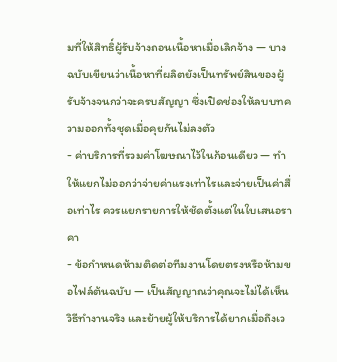มที่ให้สิทธิ์ผู้รับจ้างถอนเนื้อหาเมื่อเลิกจ้าง — บางฉบับเขียนว่าเนื้อหาที่ผลิตยังเป็นทรัพย์สินของผู้รับจ้างจนกว่าจะครบสัญญา ซึ่งเปิดช่องให้ลบบทความออกทั้งชุดเมื่อคุยกันไม่ลงตัว
- ค่าบริการที่รวมค่าโฆษณาไว้ในก้อนเดียว — ทำให้แยกไม่ออกว่าจ่ายค่าแรงเท่าไรและจ่ายเป็นค่าสื่อเท่าไร ควรแยกรายการให้ชัดตั้งแต่ในใบเสนอราคา
- ข้อกำหนดห้ามติดต่อทีมงานโดยตรงหรือห้ามขอไฟล์ต้นฉบับ — เป็นสัญญาณว่าคุณจะไม่ได้เห็นวิธีทำงานจริง และย้ายผู้ให้บริการได้ยากเมื่อถึงเว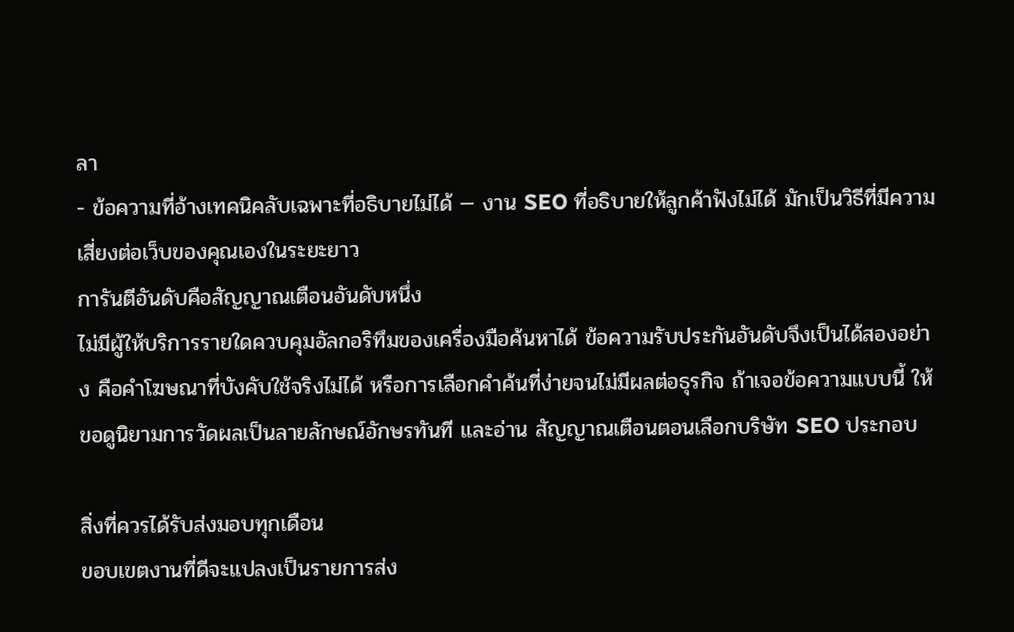ลา
- ข้อความที่อ้างเทคนิคลับเฉพาะที่อธิบายไม่ได้ — งาน SEO ที่อธิบายให้ลูกค้าฟังไม่ได้ มักเป็นวิธีที่มีความเสี่ยงต่อเว็บของคุณเองในระยะยาว
การันตีอันดับคือสัญญาณเตือนอันดับหนึ่ง
ไม่มีผู้ให้บริการรายใดควบคุมอัลกอริทึมของเครื่องมือค้นหาได้ ข้อความรับประกันอันดับจึงเป็นได้สองอย่าง คือคำโฆษณาที่บังคับใช้จริงไม่ได้ หรือการเลือกคำค้นที่ง่ายจนไม่มีผลต่อธุรกิจ ถ้าเจอข้อความแบบนี้ ให้ขอดูนิยามการวัดผลเป็นลายลักษณ์อักษรทันที และอ่าน สัญญาณเตือนตอนเลือกบริษัท SEO ประกอบ

สิ่งที่ควรได้รับส่งมอบทุกเดือน
ขอบเขตงานที่ดีจะแปลงเป็นรายการส่ง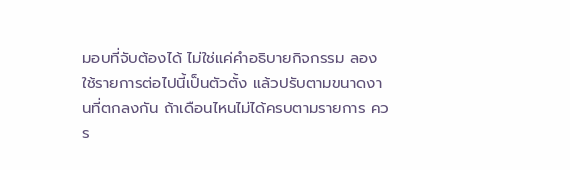มอบที่จับต้องได้ ไม่ใช่แค่คำอธิบายกิจกรรม ลองใช้รายการต่อไปนี้เป็นตัวตั้ง แล้วปรับตามขนาดงานที่ตกลงกัน ถ้าเดือนไหนไม่ได้ครบตามรายการ ควร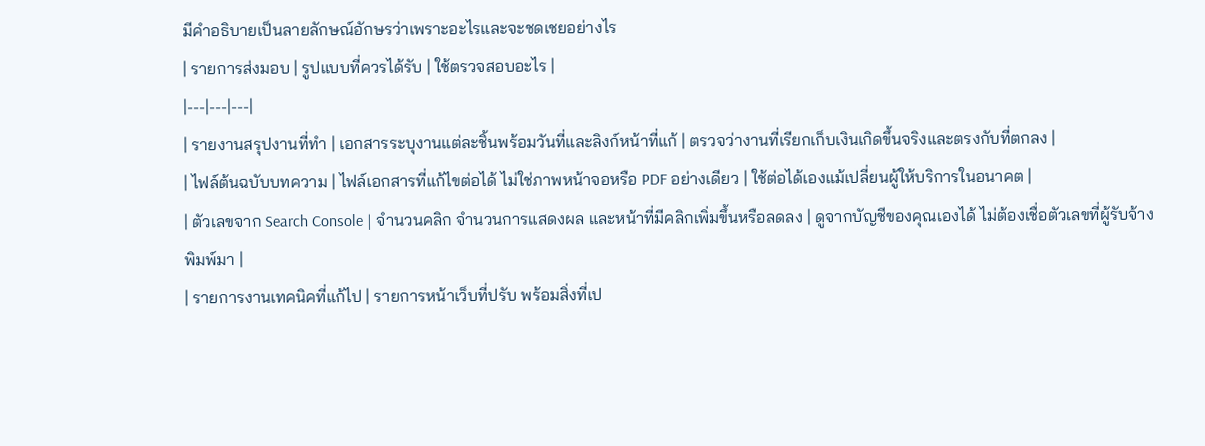มีคำอธิบายเป็นลายลักษณ์อักษรว่าเพราะอะไรและจะชดเชยอย่างไร
| รายการส่งมอบ | รูปแบบที่ควรได้รับ | ใช้ตรวจสอบอะไร |
|---|---|---|
| รายงานสรุปงานที่ทำ | เอกสารระบุงานแต่ละชิ้นพร้อมวันที่และลิงก์หน้าที่แก้ | ตรวจว่างานที่เรียกเก็บเงินเกิดขึ้นจริงและตรงกับที่ตกลง |
| ไฟล์ต้นฉบับบทความ | ไฟล์เอกสารที่แก้ไขต่อได้ ไม่ใช่ภาพหน้าจอหรือ PDF อย่างเดียว | ใช้ต่อได้เองแม้เปลี่ยนผู้ให้บริการในอนาคต |
| ตัวเลขจาก Search Console | จำนวนคลิก จำนวนการแสดงผล และหน้าที่มีคลิกเพิ่มขึ้นหรือลดลง | ดูจากบัญชีของคุณเองได้ ไม่ต้องเชื่อตัวเลขที่ผู้รับจ้างพิมพ์มา |
| รายการงานเทคนิคที่แก้ไป | รายการหน้าเว็บที่ปรับ พร้อมสิ่งที่เป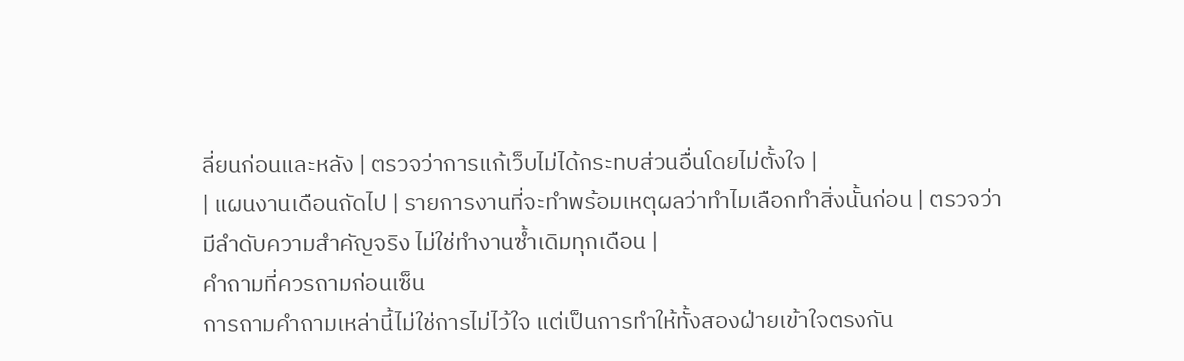ลี่ยนก่อนและหลัง | ตรวจว่าการแก้เว็บไม่ได้กระทบส่วนอื่นโดยไม่ตั้งใจ |
| แผนงานเดือนถัดไป | รายการงานที่จะทำพร้อมเหตุผลว่าทำไมเลือกทำสิ่งนั้นก่อน | ตรวจว่ามีลำดับความสำคัญจริง ไม่ใช่ทำงานซ้ำเดิมทุกเดือน |
คำถามที่ควรถามก่อนเซ็น
การถามคำถามเหล่านี้ไม่ใช่การไม่ไว้ใจ แต่เป็นการทำให้ทั้งสองฝ่ายเข้าใจตรงกัน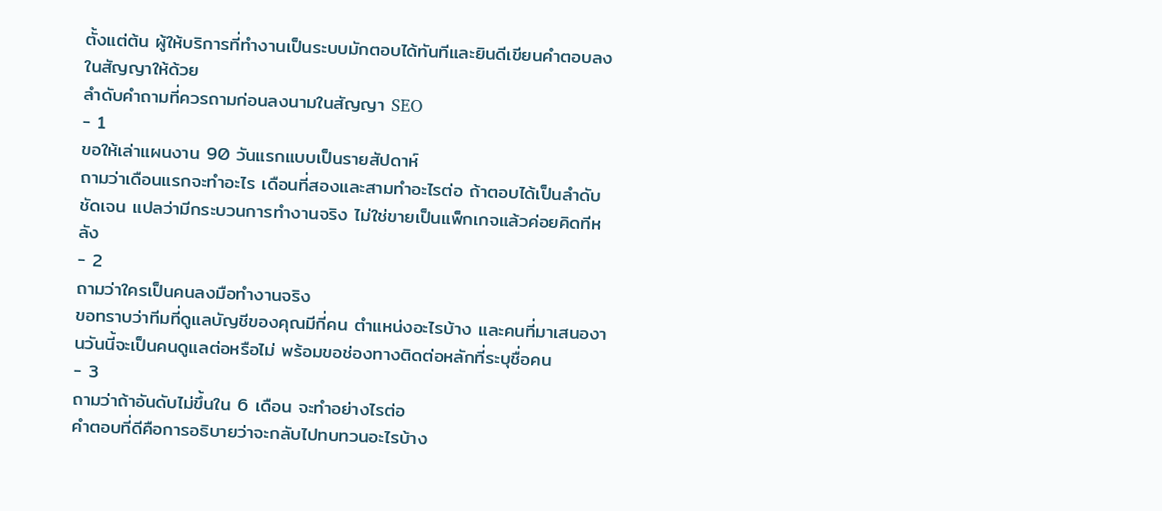ตั้งแต่ต้น ผู้ให้บริการที่ทำงานเป็นระบบมักตอบได้ทันทีและยินดีเขียนคำตอบลงในสัญญาให้ด้วย
ลำดับคำถามที่ควรถามก่อนลงนามในสัญญา SEO
- 1
ขอให้เล่าแผนงาน 90 วันแรกแบบเป็นรายสัปดาห์
ถามว่าเดือนแรกจะทำอะไร เดือนที่สองและสามทำอะไรต่อ ถ้าตอบได้เป็นลำดับชัดเจน แปลว่ามีกระบวนการทำงานจริง ไม่ใช่ขายเป็นแพ็กเกจแล้วค่อยคิดทีหลัง
- 2
ถามว่าใครเป็นคนลงมือทำงานจริง
ขอทราบว่าทีมที่ดูแลบัญชีของคุณมีกี่คน ตำแหน่งอะไรบ้าง และคนที่มาเสนองานวันนี้จะเป็นคนดูแลต่อหรือไม่ พร้อมขอช่องทางติดต่อหลักที่ระบุชื่อคน
- 3
ถามว่าถ้าอันดับไม่ขึ้นใน 6 เดือน จะทำอย่างไรต่อ
คำตอบที่ดีคือการอธิบายว่าจะกลับไปทบทวนอะไรบ้าง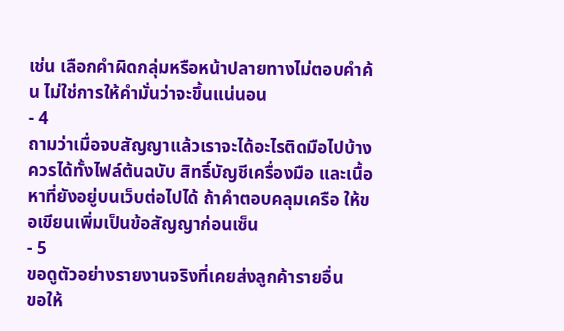เช่น เลือกคำผิดกลุ่มหรือหน้าปลายทางไม่ตอบคำค้น ไม่ใช่การให้คำมั่นว่าจะขึ้นแน่นอน
- 4
ถามว่าเมื่อจบสัญญาแล้วเราจะได้อะไรติดมือไปบ้าง
ควรได้ทั้งไฟล์ต้นฉบับ สิทธิ์บัญชีเครื่องมือ และเนื้อหาที่ยังอยู่บนเว็บต่อไปได้ ถ้าคำตอบคลุมเครือ ให้ขอเขียนเพิ่มเป็นข้อสัญญาก่อนเซ็น
- 5
ขอดูตัวอย่างรายงานจริงที่เคยส่งลูกค้ารายอื่น
ขอให้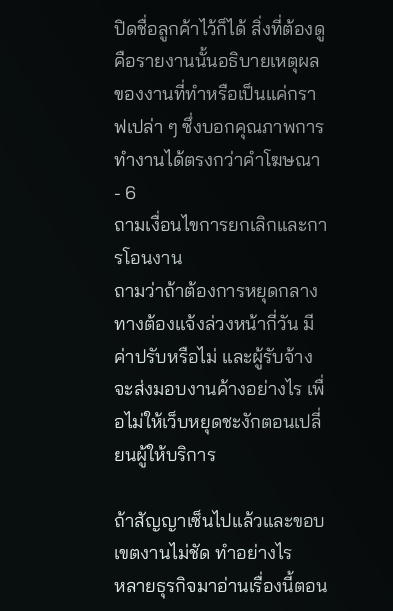ปิดชื่อลูกค้าไว้ก็ได้ สิ่งที่ต้องดูคือรายงานนั้นอธิบายเหตุผลของงานที่ทำหรือเป็นแค่กราฟเปล่า ๆ ซึ่งบอกคุณภาพการทำงานได้ตรงกว่าคำโฆษณา
- 6
ถามเงื่อนไขการยกเลิกและการโอนงาน
ถามว่าถ้าต้องการหยุดกลางทางต้องแจ้งล่วงหน้ากี่วัน มีค่าปรับหรือไม่ และผู้รับจ้างจะส่งมอบงานค้างอย่างไร เพื่อไม่ให้เว็บหยุดชะงักตอนเปลี่ยนผู้ให้บริการ

ถ้าสัญญาเซ็นไปแล้วและขอบเขตงานไม่ชัด ทำอย่างไร
หลายธุรกิจมาอ่านเรื่องนี้ตอน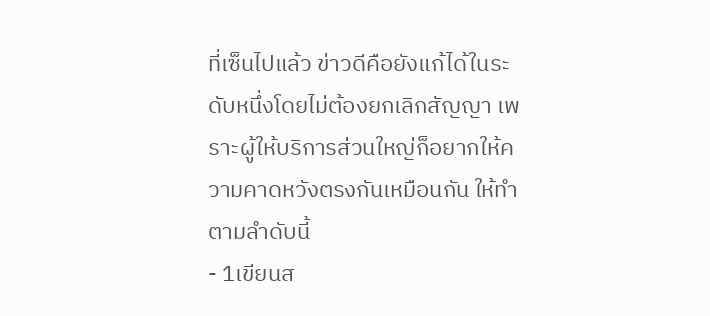ที่เซ็นไปแล้ว ข่าวดีคือยังแก้ได้ในระดับหนึ่งโดยไม่ต้องยกเลิกสัญญา เพราะผู้ให้บริการส่วนใหญ่ก็อยากให้ความคาดหวังตรงกันเหมือนกัน ให้ทำตามลำดับนี้
- 1เขียนส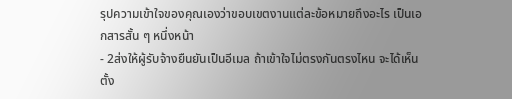รุปความเข้าใจของคุณเองว่าขอบเขตงานแต่ละข้อหมายถึงอะไร เป็นเอกสารสั้น ๆ หนึ่งหน้า
- 2ส่งให้ผู้รับจ้างยืนยันเป็นอีเมล ถ้าเข้าใจไม่ตรงกันตรงไหน จะได้เห็นตั้ง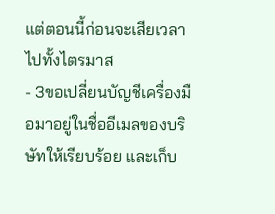แต่ตอนนี้ก่อนจะเสียเวลาไปทั้งไตรมาส
- 3ขอเปลี่ยนบัญชีเครื่องมือมาอยู่ในชื่ออีเมลของบริษัทให้เรียบร้อย และเก็บ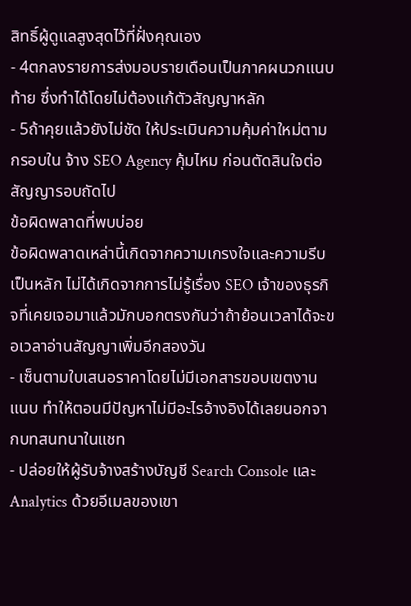สิทธิ์ผู้ดูแลสูงสุดไว้ที่ฝั่งคุณเอง
- 4ตกลงรายการส่งมอบรายเดือนเป็นภาคผนวกแนบท้าย ซึ่งทำได้โดยไม่ต้องแก้ตัวสัญญาหลัก
- 5ถ้าคุยแล้วยังไม่ชัด ให้ประเมินความคุ้มค่าใหม่ตามกรอบใน จ้าง SEO Agency คุ้มไหม ก่อนตัดสินใจต่อสัญญารอบถัดไป
ข้อผิดพลาดที่พบบ่อย
ข้อผิดพลาดเหล่านี้เกิดจากความเกรงใจและความรีบเป็นหลัก ไม่ได้เกิดจากการไม่รู้เรื่อง SEO เจ้าของธุรกิจที่เคยเจอมาแล้วมักบอกตรงกันว่าถ้าย้อนเวลาได้จะขอเวลาอ่านสัญญาเพิ่มอีกสองวัน
- เซ็นตามใบเสนอราคาโดยไม่มีเอกสารขอบเขตงานแนบ ทำให้ตอนมีปัญหาไม่มีอะไรอ้างอิงได้เลยนอกจากบทสนทนาในแชท
- ปล่อยให้ผู้รับจ้างสร้างบัญชี Search Console และ Analytics ด้วยอีเมลของเขา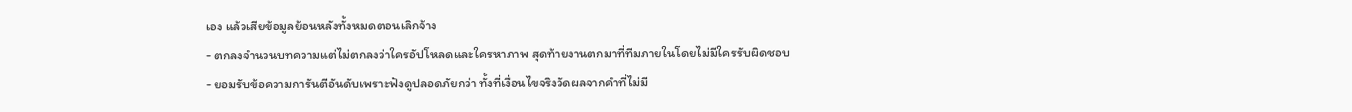เอง แล้วเสียข้อมูลย้อนหลังทั้งหมดตอนเลิกจ้าง
- ตกลงจำนวนบทความแต่ไม่ตกลงว่าใครอัปโหลดและใครหาภาพ สุดท้ายงานตกมาที่ทีมภายในโดยไม่มีใครรับผิดชอบ
- ยอมรับข้อความการันตีอันดับเพราะฟังดูปลอดภัยกว่า ทั้งที่เงื่อนไขจริงวัดผลจากคำที่ไม่มี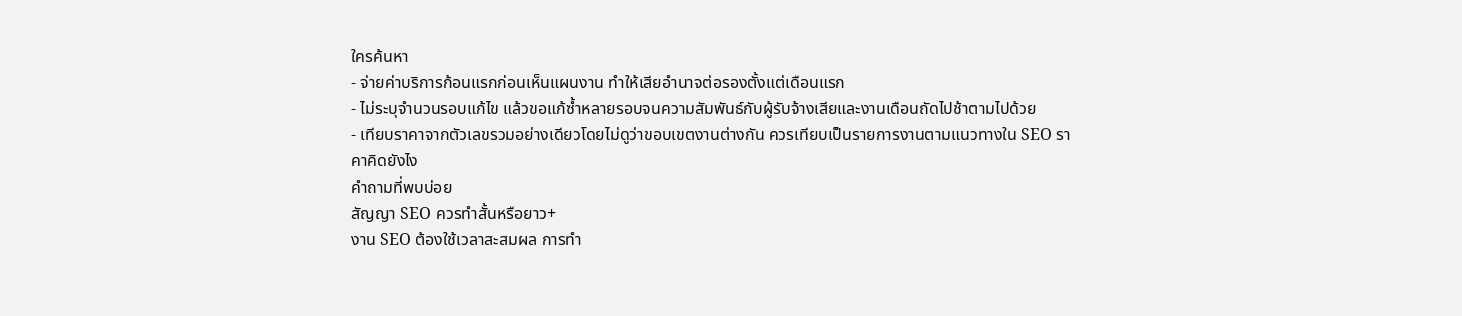ใครค้นหา
- จ่ายค่าบริการก้อนแรกก่อนเห็นแผนงาน ทำให้เสียอำนาจต่อรองตั้งแต่เดือนแรก
- ไม่ระบุจำนวนรอบแก้ไข แล้วขอแก้ซ้ำหลายรอบจนความสัมพันธ์กับผู้รับจ้างเสียและงานเดือนถัดไปช้าตามไปด้วย
- เทียบราคาจากตัวเลขรวมอย่างเดียวโดยไม่ดูว่าขอบเขตงานต่างกัน ควรเทียบเป็นรายการงานตามแนวทางใน SEO ราคาคิดยังไง
คำถามที่พบบ่อย
สัญญา SEO ควรทำสั้นหรือยาว+
งาน SEO ต้องใช้เวลาสะสมผล การทำ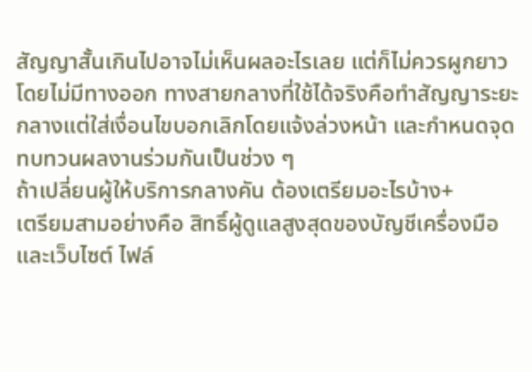สัญญาสั้นเกินไปอาจไม่เห็นผลอะไรเลย แต่ก็ไม่ควรผูกยาวโดยไม่มีทางออก ทางสายกลางที่ใช้ได้จริงคือทำสัญญาระยะกลางแต่ใส่เงื่อนไขบอกเลิกโดยแจ้งล่วงหน้า และกำหนดจุดทบทวนผลงานร่วมกันเป็นช่วง ๆ
ถ้าเปลี่ยนผู้ให้บริการกลางคัน ต้องเตรียมอะไรบ้าง+
เตรียมสามอย่างคือ สิทธิ์ผู้ดูแลสูงสุดของบัญชีเครื่องมือและเว็บไซต์ ไฟล์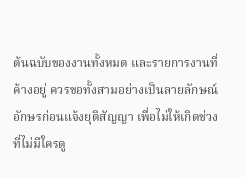ต้นฉบับของงานทั้งหมด และรายการงานที่ค้างอยู่ ควรขอทั้งสามอย่างเป็นลายลักษณ์อักษรก่อนแจ้งยุติสัญญา เพื่อไม่ให้เกิดช่วงที่ไม่มีใครดู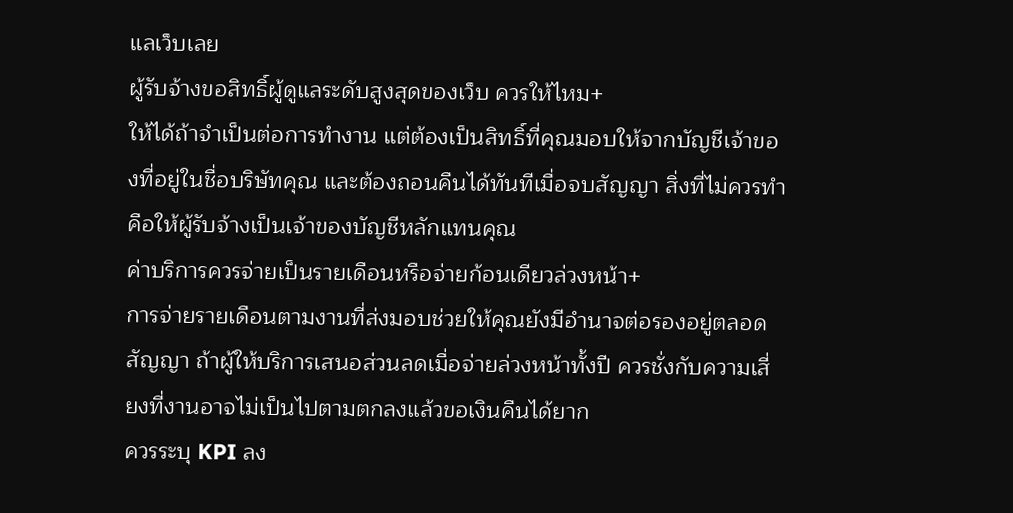แลเว็บเลย
ผู้รับจ้างขอสิทธิ์ผู้ดูแลระดับสูงสุดของเว็บ ควรให้ไหม+
ให้ได้ถ้าจำเป็นต่อการทำงาน แต่ต้องเป็นสิทธิ์ที่คุณมอบให้จากบัญชีเจ้าของที่อยู่ในชื่อบริษัทคุณ และต้องถอนคืนได้ทันทีเมื่อจบสัญญา สิ่งที่ไม่ควรทำคือให้ผู้รับจ้างเป็นเจ้าของบัญชีหลักแทนคุณ
ค่าบริการควรจ่ายเป็นรายเดือนหรือจ่ายก้อนเดียวล่วงหน้า+
การจ่ายรายเดือนตามงานที่ส่งมอบช่วยให้คุณยังมีอำนาจต่อรองอยู่ตลอดสัญญา ถ้าผู้ให้บริการเสนอส่วนลดเมื่อจ่ายล่วงหน้าทั้งปี ควรชั่งกับความเสี่ยงที่งานอาจไม่เป็นไปตามตกลงแล้วขอเงินคืนได้ยาก
ควรระบุ KPI ลง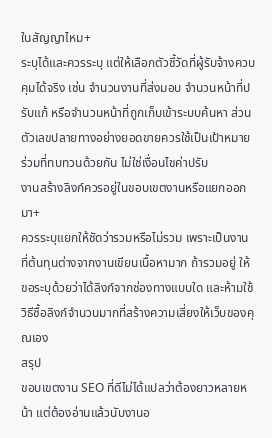ในสัญญาไหม+
ระบุได้และควรระบุ แต่ให้เลือกตัวชี้วัดที่ผู้รับจ้างควบคุมได้จริง เช่น จำนวนงานที่ส่งมอบ จำนวนหน้าที่ปรับแก้ หรือจำนวนหน้าที่ถูกเก็บเข้าระบบค้นหา ส่วนตัวเลขปลายทางอย่างยอดขายควรใช้เป็นเป้าหมายร่วมที่ทบทวนด้วยกัน ไม่ใช่เงื่อนไขค่าปรับ
งานสร้างลิงก์ควรอยู่ในขอบเขตงานหรือแยกออกมา+
ควรระบุแยกให้ชัดว่ารวมหรือไม่รวม เพราะเป็นงานที่ต้นทุนต่างจากงานเขียนเนื้อหามาก ถ้ารวมอยู่ ให้ขอระบุด้วยว่าได้ลิงก์จากช่องทางแบบใด และห้ามใช้วิธีซื้อลิงก์จำนวนมากที่สร้างความเสี่ยงให้เว็บของคุณเอง
สรุป
ขอบเขตงาน SEO ที่ดีไม่ได้แปลว่าต้องยาวหลายหน้า แต่ต้องอ่านแล้วนับงานอ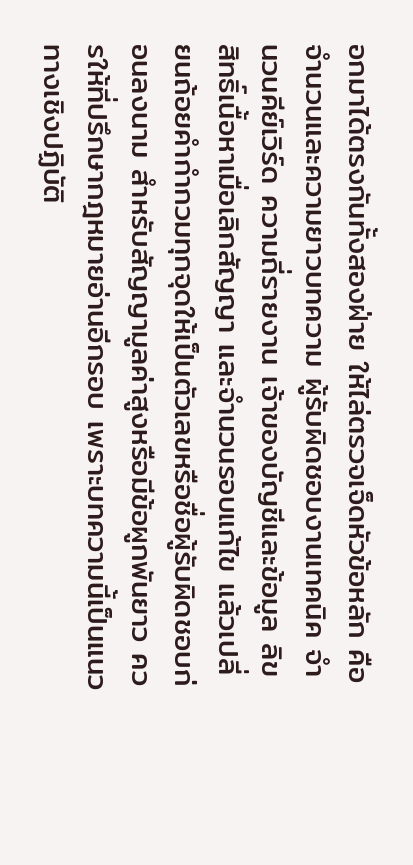อกมาได้ตรงกันทั้งสองฝ่าย ให้ไล่ตรวจเจ็ดหัวข้อหลัก คือจำนวนและความยาวบทความ ผู้รับผิดชอบงานเทคนิค จำนวนคีย์เวิร์ด ความถี่รายงาน เจ้าของบัญชีและข้อมูล ลิขสิทธิ์เนื้อหาเมื่อเลิกสัญญา และจำนวนรอบแก้ไข แล้วเปลี่ยนถ้อยคำกำกวมทุกจุดให้เป็นตัวเลขหรือชื่อผู้รับผิดชอบก่อนลงนาม สำหรับสัญญามูลค่าสูงหรือมีข้อผูกพันยาว ควรให้ที่ปรึกษากฎหมายอ่านอีกรอบ เพราะบทความนี้เป็นแนวทางเชิงปฏิบัติ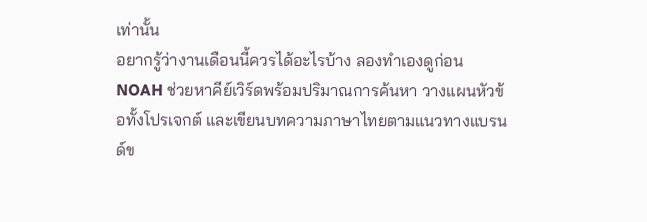เท่านั้น
อยากรู้ว่างานเดือนนี้ควรได้อะไรบ้าง ลองทำเองดูก่อน
NOAH ช่วยหาคีย์เวิร์ดพร้อมปริมาณการค้นหา วางแผนหัวข้อทั้งโปรเจกต์ และเขียนบทความภาษาไทยตามแนวทางแบรนด์ข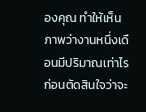องคุณ ทำให้เห็นภาพว่างานหนึ่งเดือนมีปริมาณเท่าไร ก่อนตัดสินใจว่าจะ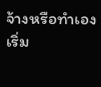จ้างหรือทำเอง
เริ่ม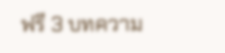ฟรี 3 บทความ